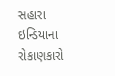સહારા ઇન્ડિયાના રોકાણકારો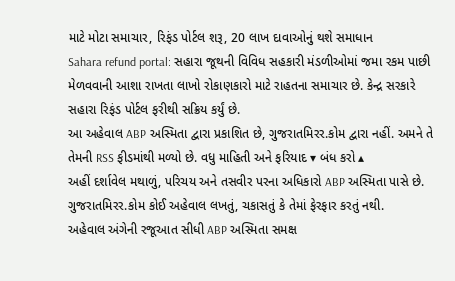માટે મોટા સમાચાર, રિફંડ પોર્ટલ શરૂ, 20 લાખ દાવાઓનું થશે સમાધાન
Sahara refund portal: સહારા જૂથની વિવિધ સહકારી મંડળીઓમાં જમા રકમ પાછી મેળવવાની આશા રાખતા લાખો રોકાણકારો માટે રાહતના સમાચાર છે. કેન્દ્ર સરકારે સહારા રિફંડ પોર્ટલ ફરીથી સક્રિય કર્યું છે.
આ અહેવાલ ABP અસ્મિતા દ્વારા પ્રકાશિત છે, ગુજરાતમિરર.કોમ દ્વારા નહીં. અમને તે તેમની RSS ફીડમાંથી મળ્યો છે. વધુ માહિતી અને ફરિયાદ ▾ બંધ કરો ▴
અહીં દર્શાવેલ મથાળું, પરિચય અને તસવીર પરના અધિકારો ABP અસ્મિતા પાસે છે. ગુજરાતમિરર.કોમ કોઈ અહેવાલ લખતું, ચકાસતું કે તેમાં ફેરફાર કરતું નથી.
અહેવાલ અંગેની રજૂઆત સીધી ABP અસ્મિતા સમક્ષ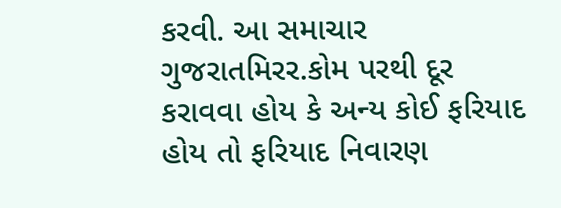કરવી. આ સમાચાર ગુજરાતમિરર.કોમ પરથી દૂર કરાવવા હોય કે અન્ય કોઈ ફરિયાદ હોય તો ફરિયાદ નિવારણ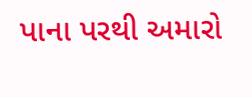પાના પરથી અમારો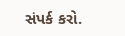સંપર્ક કરો.